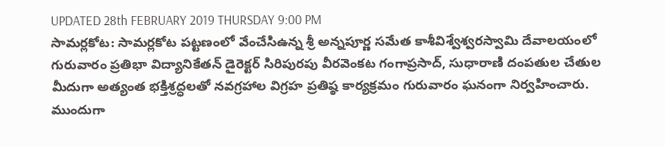UPDATED 28th FEBRUARY 2019 THURSDAY 9:00 PM
సామర్లకోట: సామర్లకోట పట్టణంలో వేంచేసిఉన్న శ్రీ అన్నపూర్ణ సమేత కాశీవిశ్వేశ్వరస్వామి దేవాలయంలో గురువారం ప్రతిభా విద్యానికేతన్ డైరెక్టర్ సిరిపురపు వీరవెంకట గంగాప్రసాద్, సుధారాణి దంపతుల చేతుల మీదుగా అత్యంత భక్తిశ్రద్ధలతో నవగ్రహాల విగ్రహ ప్రతిష్ఠ కార్యక్రమం గురువారం ఘనంగా నిర్వహించారు. ముందుగా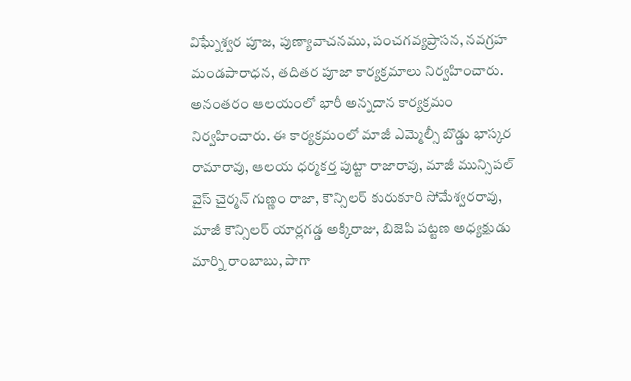విఘ్నేశ్వర పూజ, పుణ్యావాచనము, పంచగవ్యప్రాసన, నవగ్రహ మండపారాధన, తదితర పూజా కార్యక్రమాలు నిర్వహించారు. అనంతరం ఆలయంలో భారీ అన్నదాన కార్యక్రమం నిర్వహించారు. ఈ కార్యక్రమంలో మాజీ ఎమ్మెల్సీ బొడ్డు భాస్కర రామారావు, ఆలయ ధర్మకర్త పుట్టా రాజారావు, మాజీ మున్సిపల్ వైస్ చైర్మన్ గుణ్ణం రాజా, కౌన్సిలర్ కురుకూరి సోమేశ్వరరావు, మాజీ కౌన్సిలర్ యార్లగడ్డ అక్కిరాజు, బిజెపి పట్టణ అధ్యక్షుడు మార్ని రాంబాబు, పాగా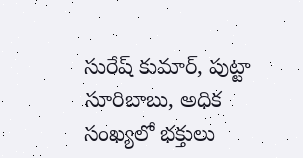సురేష్ కుమార్, పుట్టా సూరిబాబు, అధిక సంఖ్యలో భక్తులు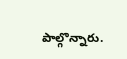పాల్గొన్నారు.